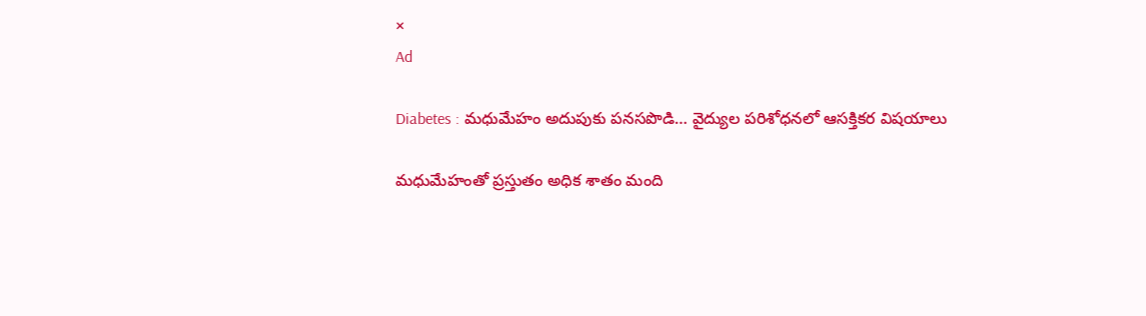×
Ad

Diabetes : మధుమేహం అదుపుకు పనసపొడి… వైద్యుల పరిశోధనలో ఆసక్తికర విషయాలు

మధుమేహంతో ప్రస్తుతం అధిక శాతం మంది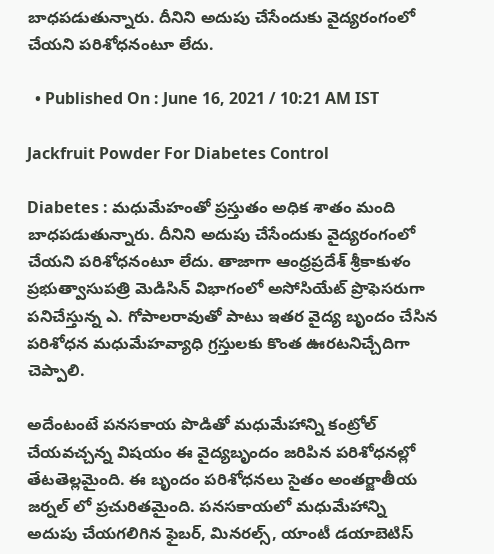బాధపడుతున్నారు. దీనిని అదుపు చేసేందుకు వైద్యరంగంలో చేయని పరిశోధనంటూ లేదు.

  • Published On : June 16, 2021 / 10:21 AM IST

Jackfruit Powder For Diabetes Control

Diabetes : మధుమేహంతో ప్రస్తుతం అధిక శాతం మంది బాధపడుతున్నారు. దీనిని అదుపు చేసేందుకు వైద్యరంగంలో చేయని పరిశోధనంటూ లేదు. తాజాగా ఆంధ్రప్రదేశ్ శ్రీకాకుళం ప్రభుత్వాసుపత్రి మెడిసిన్ విభాగంలో అసోసియేట్ ప్రొఫెసరుగా పనిచేస్తున్న ఎ. గోపాలరావుతో పాటు ఇతర వైద్య బృందం చేసిన పరిశోధన మధుమేహవ్యాధి గ్రస్తులకు కొంత ఊరటనిచ్చేదిగా చెప్పాలి.

అదేంటంటే పనసకాయ పొడితో మధుమేహాన్ని కంట్రోల్ చేయవచ్చన్న విషయం ఈ వైద్యబృందం జరిపిన పరిశోధనల్లో తేటతెల్లమైంది. ఈ బృందం పరిశోధనలు సైతం అంతర్జాతీయ జర్నల్ లో ప్రచురితమైంది. పనసకాయలో మధుమేహాన్ని అదుపు చేయగలిగిన ఫైబర్, మినరల్స్, యాంటీ డయాబెటిస్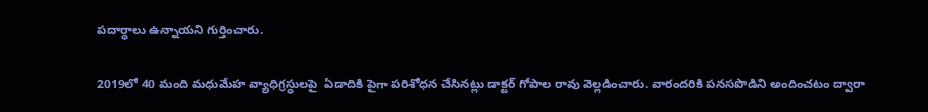పదార్ధాలు ఉన్నాయని గుర్తించారు.

2019లో 40 మంది మధుమేహ వ్యాధిగ్రస్ధులపై  ఏడాదికి పైగా పరిశోధన చేసినట్లు డాక్టర్ గోపాల రావు వెల్లడించారు. వారందరికి పనసపొడిని అందించటం ద్వారా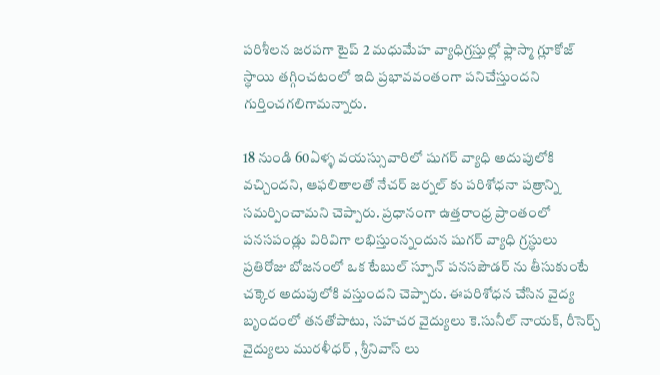పరిశీలన జరపగా టైప్ 2 మధుమేహ వ్యాధిగ్రస్తుల్లో ఫ్లాస్మా గ్లూకోజ్ స్ధాయి తగ్గించటంలో ఇది ప్రభావవంతంగా పనిచేస్తుందని గుర్తించగలిగామన్నారు.

18 నుండి 60ఏళ్ళ వయస్సువారిలో షుగర్ వ్యాధి అదుపులోకి వచ్చిందని, ఆఫలితాలతో నేచర్ జర్నల్ కు పరిశోధనా పత్రాన్ని సమర్పించామని చెప్పారు. ప్రధానంగా ఉత్తరాంధ్ర ప్రాంతంలో పనసపండ్లు విరివిగా లభిస్తుంన్నందున షుగర్ వ్యాధి గ్రస్ధులు ప్రతిరోజు బోజనంలో ఒక టేబుల్ స్పూన్ పనసపౌడర్ ను తీసుకుంటే చక్కెర అదుపులోకి వస్తుందని చెప్పారు. ఈపరిశోధన చేసిన వైద్య బృందంలో తనతోపాటు, సహచర వైద్యులు కె.సునీల్ నాయక్, రీసెర్చ్ వైద్యులు మురళీధర్ , శ్రీనివాస్ లు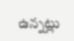ఉన్నట్లు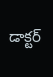డాక్టర్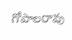గోపాలరావు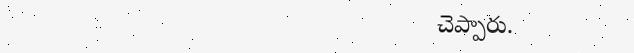చెప్పారు.